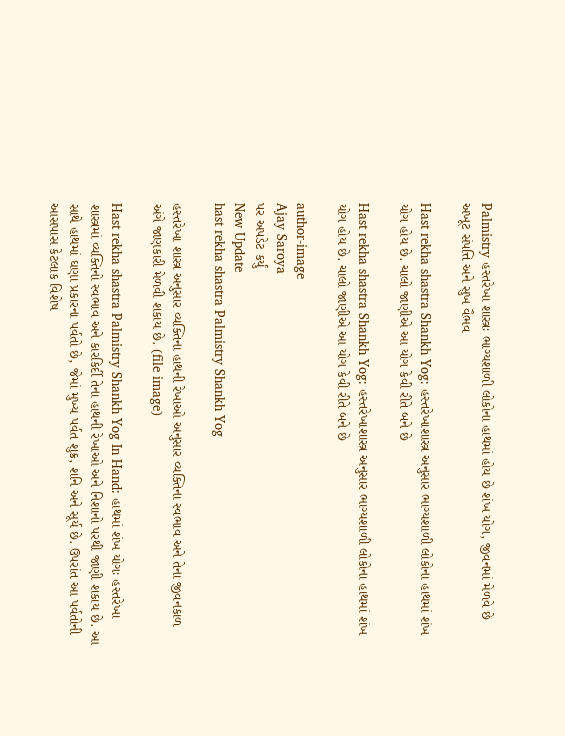Palmistry હસ્તરેખા શાસ્ત્રઃ ભાગ્યશાળી લોકોના હાથમાં હોય છે શંખ યોગ, જીવનમાં મેળવે છે અખૂટ સંપત્તિ અને સુખ વૈભવ

Hast rekha shastra Shankh Yog: હસ્તરેખાશાસ્ત્ર અનુસાર ભાગ્યશાળી લોકોના હાથમાં શંખ યોગ હોય છે. ચાલો જાણીએ આ યોગ કેવી રીતે બને છે

Hast rekha shastra Shankh Yog: હસ્તરેખાશાસ્ત્ર અનુસાર ભાગ્યશાળી લોકોના હાથમાં શંખ યોગ હોય છે. ચાલો જાણીએ આ યોગ કેવી રીતે બને છે

author-image
Ajay Saroya
પર અપડેટ કર્યું
New Update
hast rekha shastra Palmistry Shankh Yog

હસ્તરેખા શાસ્ત્ર અનુસાર વ્યક્તિના હાથની રેખાઓ અનુસાર વ્યક્તિના સ્વભાવ અને તેના જીવનકાળ અંગે જાણકારી મેળવી શકાય છે. (file image)

Hast rekha shastra Palmistry Shankh Yog In Hand: હાથમાં શંખ યોગઃ હસ્તરેખા શાસ્ત્રમાં વ્યક્તિનો સ્વભાવ અને કારકિર્દી તેના હાથની રેખાઓ અને નિશાનો પરથી જાણી શકાય છે. આ સાથે હાથમાં ઘણા પ્રકારના પર્વતો છે, જેમાં મુખ્ય પર્વત શુક્ર, શનિ અને સૂર્ય છે. ઉપરાંત આ પર્વતોની આસપાસ કેટલાક વિશેષ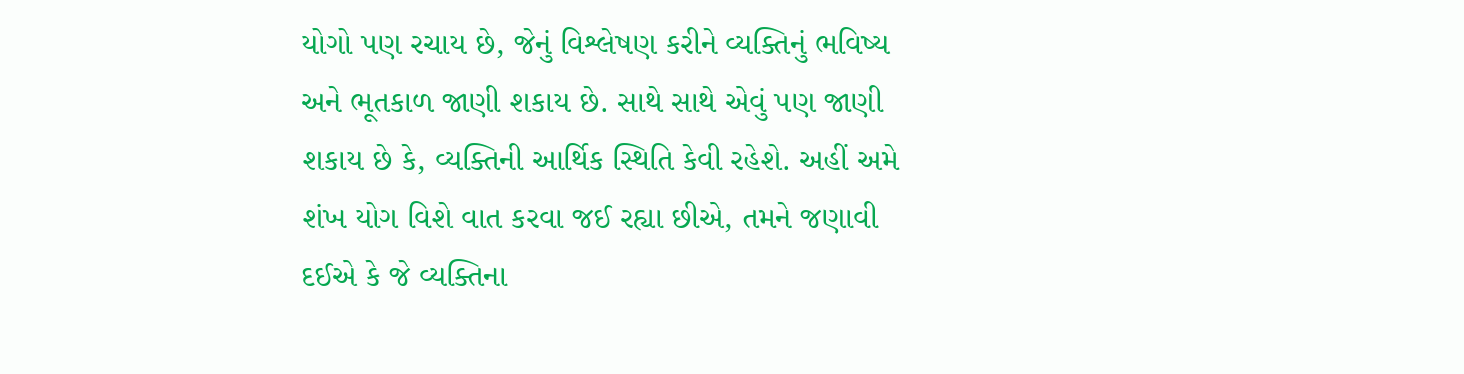યોગો પણ રચાય છે, જેનું વિશ્લેષણ કરીને વ્યક્તિનું ભવિષ્ય અને ભૂતકાળ જાણી શકાય છે. સાથે સાથે એવું પણ જાણી શકાય છે કે, વ્યક્તિની આર્થિક સ્થિતિ કેવી રહેશે. અહીં અમે શંખ યોગ વિશે વાત કરવા જઈ રહ્યા છીએ, તમને જણાવી દઈએ કે જે વ્યક્તિના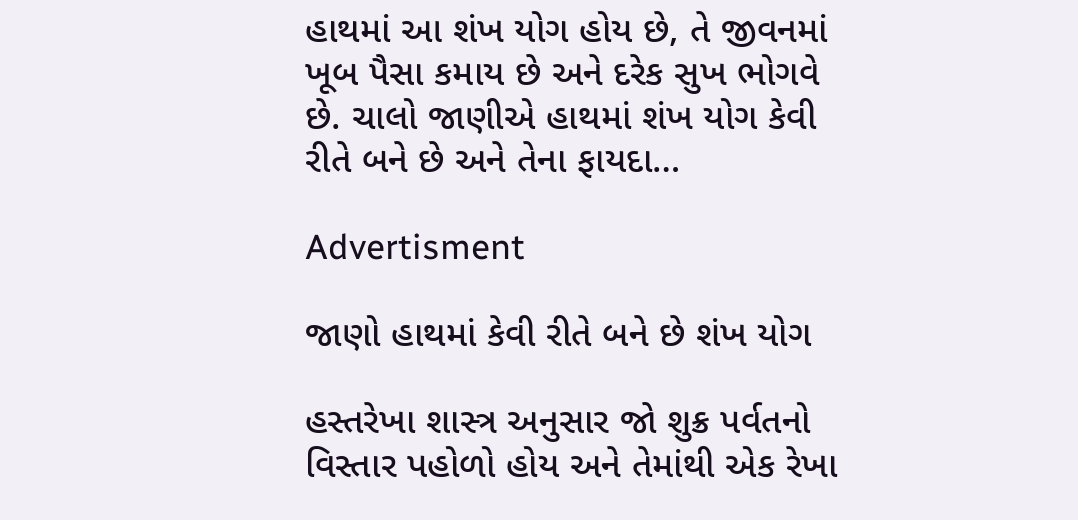હાથમાં આ શંખ યોગ હોય છે, તે જીવનમાં ખૂબ પૈસા કમાય છે અને દરેક સુખ ભોગવે છે. ચાલો જાણીએ હાથમાં શંખ યોગ કેવી રીતે બને છે અને તેના ફાયદા…

Advertisment

જાણો હાથમાં કેવી રીતે બને છે શંખ યોગ

હસ્તરેખા શાસ્ત્ર અનુસાર જો શુક્ર પર્વતનો વિસ્તાર પહોળો હોય અને તેમાંથી એક રેખા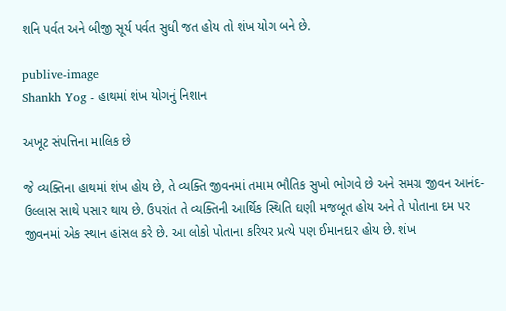શનિ પર્વત અને બીજી સૂર્ય પર્વત સુધી જત હોય તો શંખ યોગ બને છે.

publive-image
Shankh Yog - હાથમાં શંખ યોગનું નિશાન

અખૂટ સંપત્તિના માલિક છે

જે વ્યક્તિના હાથમાં શંખ હોય છે, તે વ્યક્તિ જીવનમાં તમામ ભૌતિક સુખો ભોગવે છે અને સમગ્ર જીવન આનંદ-ઉલ્લાસ સાથે પસાર થાય છે. ઉપરાંત તે વ્યક્તિની આર્થિક સ્થિતિ ઘણી મજબૂત હોય અને તે પોતાના દમ પર જીવનમાં એક સ્થાન હાંસલ કરે છે. આ લોકો પોતાના કરિયર પ્રત્યે પણ ઈમાનદાર હોય છે. શંખ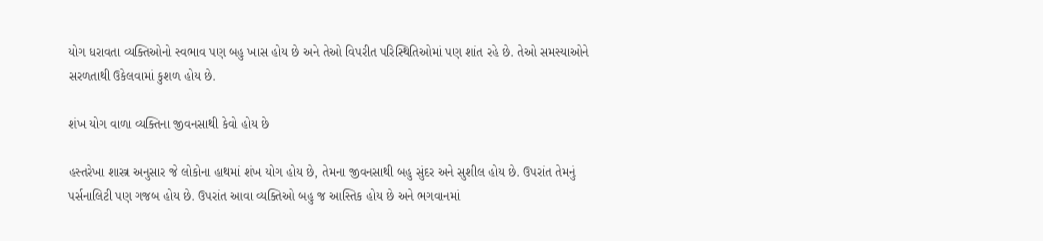યોગ ધરાવતા વ્યક્તિઓનો સ્વભાવ પણ બહુ ખાસ હોય છે અને તેઓ વિપરીત પરિસ્થિતિઓમાં પણ શાંત રહે છે. તેઓ સમસ્યાઓને સરળતાથી ઉકેલવામાં કુશળ હોય છે.

શંખ યોગ વાળા વ્યક્તિના જીવનસાથી કેવો હોય છે

હસ્તરેખા શાસ્ત્ર અનુસાર જે લોકોના હાથમાં શંખ યોગ હોય છે, તેમના જીવનસાથી બહુ સુંદર અને સુશીલ હોય છે. ઉપરાંત તેમનું પર્સનાલિટી પણ ગજબ હોય છે. ઉપરાંત આવા વ્યક્તિઓ બહુ જ આસ્તિક હોય છે અને ભગવાનમાં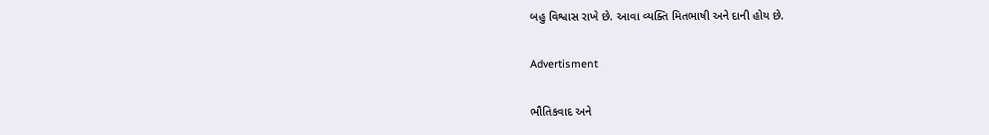બહુ વિશ્વાસ રાખે છે. આવા વ્યક્તિ મિતભાષી અને દાની હોય છે.

Advertisment

ભૌતિકવાદ અને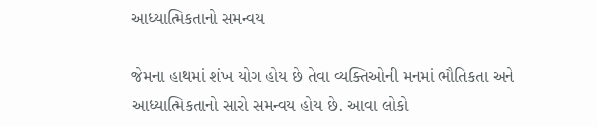આધ્યાત્મિકતાનો સમન્વય

જેમના હાથમાં શંખ યોગ હોય છે તેવા વ્યક્તિઓની મનમાં ભૌતિકતા અને આધ્યાત્મિકતાનો સારો સમન્વય હોય છે. આવા લોકો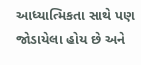આધ્યાત્મિકતા સાથે પણ જોડાયેલા હોય છે અને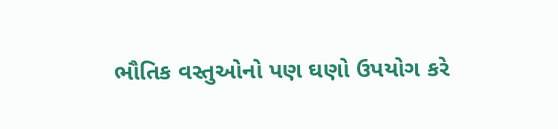ભૌતિક વસ્તુઓનો પણ ઘણો ઉપયોગ કરે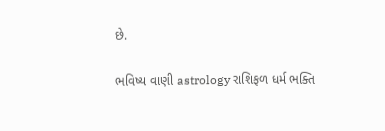છે.

ભવિષ્ય વાણી astrology રાશિફળ ધર્મ ભક્તિ